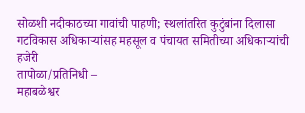सोळशी नदीकाठच्या गावांची पाहणी; स्थलांतरित कुटुंबांना दिलासा
गटविकास अधिकाऱ्यांसह महसूल व पंचायत समितीच्या अधिकाऱ्यांची हजेरी
तापोळा/प्रतिनिधी –
महाबळेश्वर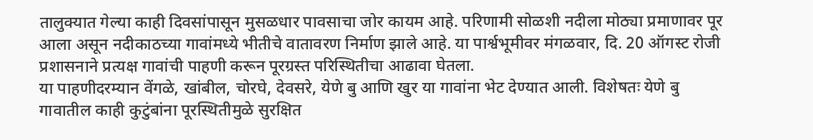तालुक्यात गेल्या काही दिवसांपासून मुसळधार पावसाचा जोर कायम आहे. परिणामी सोळशी नदीला मोठ्या प्रमाणावर पूर आला असून नदीकाठच्या गावांमध्ये भीतीचे वातावरण निर्माण झाले आहे. या पार्श्वभूमीवर मंगळवार, दि. 20 ऑगस्ट रोजी प्रशासनाने प्रत्यक्ष गावांची पाहणी करून पूरग्रस्त परिस्थितीचा आढावा घेतला.
या पाहणीदरम्यान वेंगळे, खांबील, चोरघे, देवसरे, येणे बु आणि खुर या गावांना भेट देण्यात आली. विशेषतः येणे बु गावातील काही कुटुंबांना पूरस्थितीमुळे सुरक्षित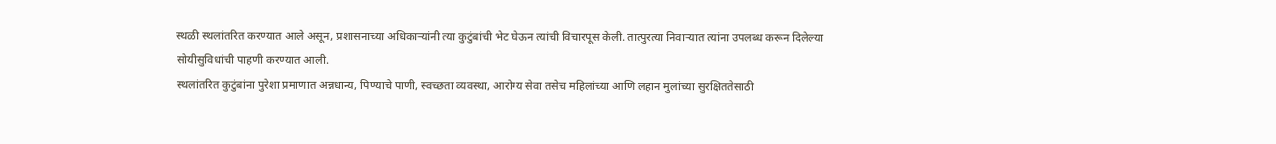स्थळी स्थलांतरित करण्यात आले असून, प्रशासनाच्या अधिकाऱ्यांनी त्या कुटुंबांची भेट घेऊन त्यांची विचारपूस केली. तात्पुरत्या निवाऱ्यात त्यांना उपलब्ध करून दिलेल्या सोयीसुविधांची पाहणी करण्यात आली.
स्थलांतरित कुटुंबांना पुरेशा प्रमाणात अन्नधान्य, पिण्याचे पाणी, स्वच्छता व्यवस्था, आरोग्य सेवा तसेच महिलांच्या आणि लहान मुलांच्या सुरक्षिततेसाठी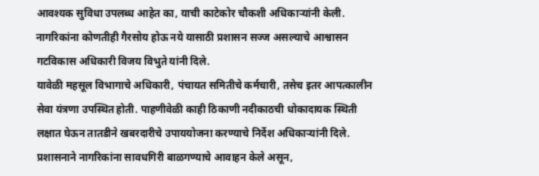आवश्यक सुविधा उपलब्ध आहेत का, याची काटेकोर चौकशी अधिकाऱ्यांनी केली. नागरिकांना कोणतीही गैरसोय होऊ नये यासाठी प्रशासन सज्ज असल्याचे आश्वासन गटविकास अधिकारी विजय विभुते यांनी दिले.
यावेळी महसूल विभागाचे अधिकारी, पंचायत समितीचे कर्मचारी, तसेच इतर आपत्कालीन सेवा यंत्रणा उपस्थित होती. पाहणीवेळी काही ठिकाणी नदीकाठची धोकादायक स्थिती लक्षात घेऊन तातडीने खबरदारीचे उपाययोजना करण्याचे निर्देश अधिकाऱ्यांनी दिले.
प्रशासनाने नागरिकांना सावधगिरी बाळगण्याचे आवाहन केले असून,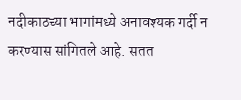नदीकाठच्या भागांमध्ये अनावश्यक गर्दी न करण्यास सांगितले आहे. सतत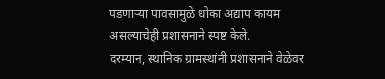पडणाऱ्या पावसामुळे धोका अद्याप कायम असल्याचेही प्रशासनाने स्पष्ट केले.
दरम्यान, स्थानिक ग्रामस्थांनी प्रशासनाने वेळेवर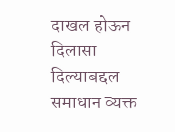दाखल होऊन दिलासा दिल्याबद्दल समाधान व्यक्त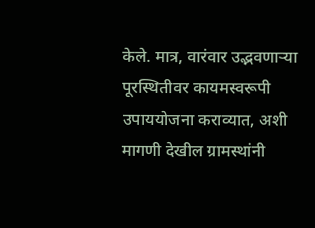केले. मात्र, वारंवार उद्भवणाऱ्या पूरस्थितीवर कायमस्वरूपी उपाययोजना कराव्यात, अशी मागणी देखील ग्रामस्थांनी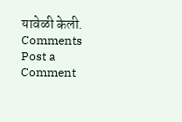यावेळी केली.
Comments
Post a Comment